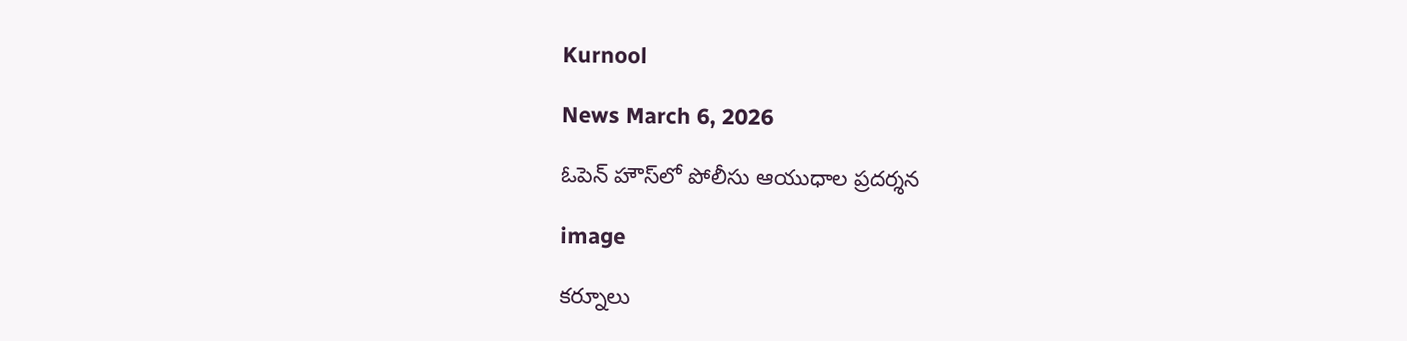Kurnool

News March 6, 2026

ఓపెన్ హౌస్‌లో పోలీసు ఆయుధాల ప్రదర్శన

image

కర్నూలు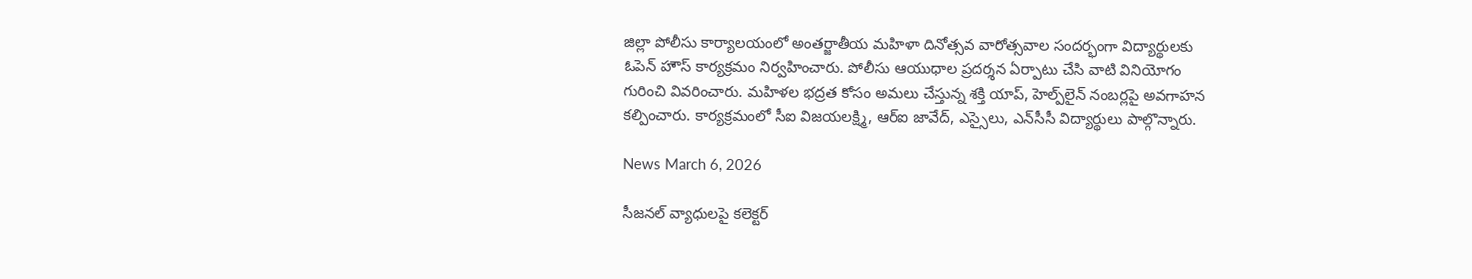జిల్లా పోలీసు కార్యాలయంలో అంతర్జాతీయ మహిళా దినోత్సవ వారోత్సవాల సందర్భంగా విద్యార్థులకు ఓపెన్ హౌస్ కార్యక్రమం నిర్వహించారు. పోలీసు ఆయుధాల ప్రదర్శన ఏర్పాటు చేసి వాటి వినియోగం గురించి వివరించారు. మహిళల భద్రత కోసం అమలు చేస్తున్న శక్తి యాప్, హెల్ప్‌లైన్ నంబర్లపై అవగాహన కల్పించారు. కార్యక్రమంలో సీఐ విజయలక్ష్మి, ఆర్‌ఐ జావేద్, ఎస్సైలు, ఎన్‌సీసీ విద్యార్థులు పాల్గొన్నారు.

News March 6, 2026

సీజనల్ వ్యాధులపై కలెక్టర్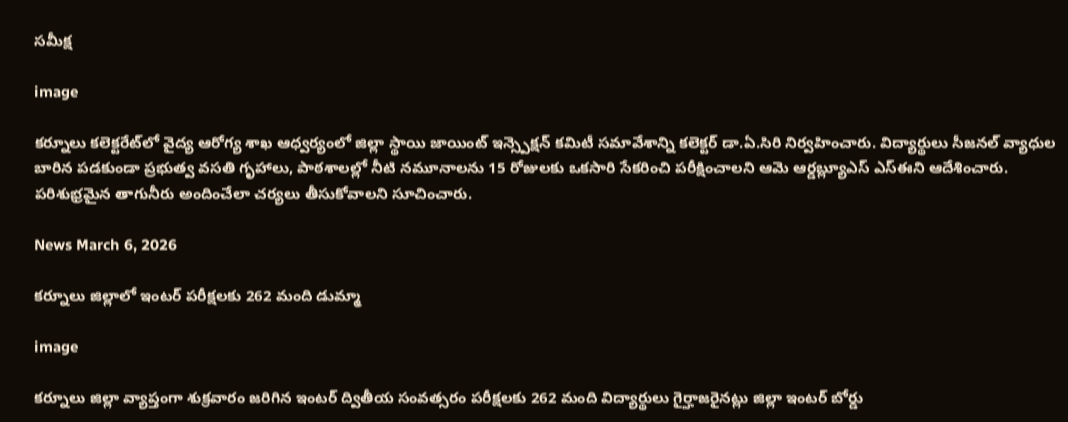సమీక్ష

image

కర్నూలు కలెక్టరేట్‌లో వైద్య ఆరోగ్య శాఖ ఆధ్వర్యంలో జిల్లా స్థాయి జాయింట్ ఇన్స్పెక్షన్ కమిటీ సమావేశాన్ని కలెక్టర్ డా.ఏ.సిరి నిర్వహించారు. విద్యార్థులు సీజనల్ వ్యాధుల బారిన పడకుండా ప్రభుత్వ వసతి గృహాలు, పాఠశాలల్లో నీటి నమూనాలను 15 రోజులకు ఒకసారి సేకరించి పరీక్షించాలని ఆమె ఆర్డబ్ల్యూఎస్ ఎస్ఈని ఆదేశించారు. పరిశుభ్రమైన తాగునీరు అందించేలా చర్యలు తీసుకోవాలని సూచించారు.

News March 6, 2026

కర్నూలు జిల్లాలో ఇంటర్ పరీక్షలకు 262 మంది డుమ్మా

image

కర్నూలు జిల్లా వ్యాప్తంగా శుక్రవారం జరిగిన ఇంటర్ ద్వితీయ సంవత్సరం పరీక్షలకు 262 మంది విద్యార్థులు గైర్హాజరైనట్లు జిల్లా ఇంటర్ బోర్డు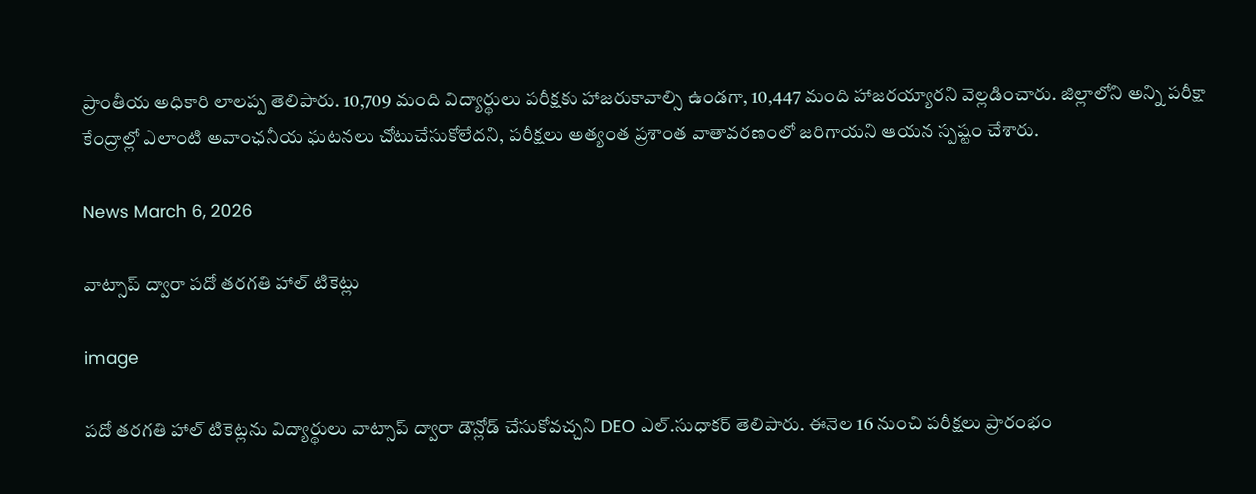ప్రాంతీయ అధికారి లాలప్ప తెలిపారు. 10,709 మంది విద్యార్థులు పరీక్షకు హాజరుకావాల్సి ఉండగా, 10,447 మంది హాజరయ్యారని వెల్లడించారు. జిల్లాలోని అన్ని పరీక్షా కేంద్రాల్లో ఎలాంటి అవాంఛనీయ ఘటనలు చోటుచేసుకోలేదని, పరీక్షలు అత్యంత ప్రశాంత వాతావరణంలో జరిగాయని ఆయన స్పష్టం చేశారు.

News March 6, 2026

వాట్సాప్ ద్వారా పదో తరగతి హాల్ టికెట్లు

image

పదో తరగతి హాల్ టికెట్లను విద్యార్థులు వాట్సాప్ ద్వారా డౌన్లోడ్ చేసుకోవచ్చని DEO ఎల్.సుధాకర్ తెలిపారు. ఈనెల 16 నుంచి పరీక్షలు ప్రారంభం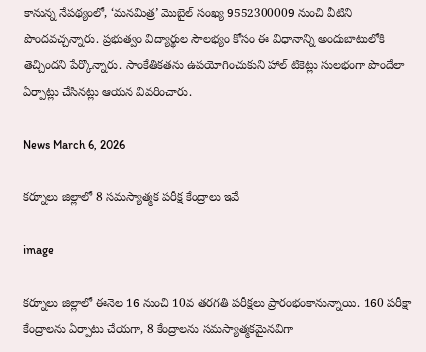కానున్న నేపథ్యంలో, ‘మనమిత్ర’ మొబైల్ సంఖ్య 9552300009 నుంచి వీటిని పొందవచ్చన్నారు. ప్రభుత్వం విద్యార్థుల సౌలభ్యం కోసం ఈ విధానాన్ని అందుబాటులోకి తెచ్చిందని పేర్కొన్నారు. సాంకేతికతను ఉపయోగించుకుని హాల్ టికెట్లు సులభంగా పొందేలా ఏర్పాట్లు చేసినట్లు ఆయన వివరించారు.

News March 6, 2026

కర్నూలు జిల్లాలో 8 సమస్యాత్మక పరీక్ష కేంద్రాలు ఇవే

image

కర్నూలు జిల్లాలో ఈనెల 16 నుంచి 10వ తరగతి పరీక్షలు ప్రారంభంకానున్నాయి. 160 పరీక్షా కేంద్రాలను ఏర్పాటు చేయగా, 8 కేంద్రాలను సమస్యాత్మకమైనవిగా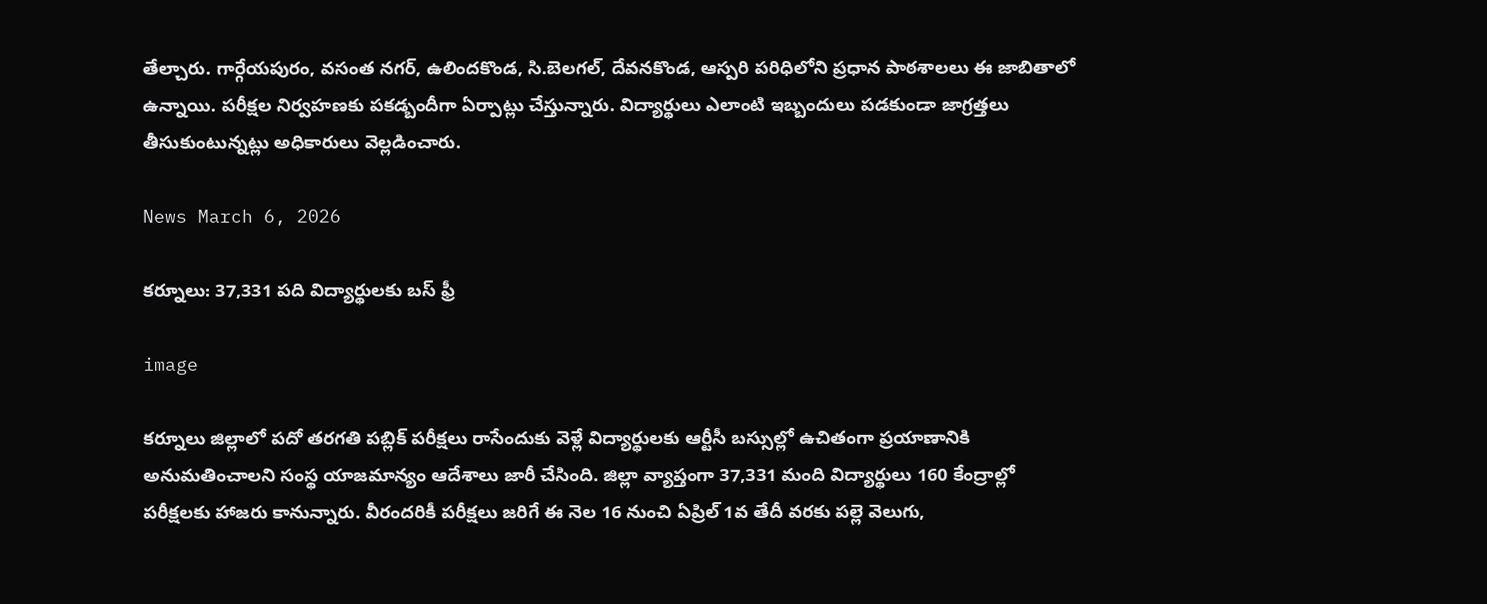తేల్చారు. గార్గేయపురం, వసంత నగర్, ఉలిందకొండ, సి.బెలగల్, దేవనకొండ, ఆస్పరి పరిధిలోని ప్రధాన పాఠశాలలు ఈ జాబితాలో ఉన్నాయి. పరీక్షల నిర్వహణకు పకడ్బందీగా ఏర్పాట్లు చేస్తున్నారు. విద్యార్థులు ఎలాంటి ఇబ్బందులు పడకుండా జాగ్రత్తలు తీసుకుంటున్నట్లు అధికారులు వెల్లడించారు.

News March 6, 2026

కర్నూలు: 37,331 పది విద్యార్థులకు బస్ ఫ్రీ

image

కర్నూలు జిల్లాలో పదో తరగతి పబ్లిక్ పరీక్షలు రాసేందుకు వెళ్లే విద్యార్థులకు ఆర్టీసీ బస్సుల్లో ఉచితంగా ప్రయాణానికి అనుమతించాలని సంస్థ యాజమాన్యం ఆదేశాలు జారీ చేసింది. జిల్లా వ్యాప్తంగా 37,331 మంది విద్యార్థులు 160 కేంద్రాల్లో పరీక్షలకు హాజరు కానున్నారు. వీరందరికీ పరీక్షలు జరిగే ఈ నెల 16 నుంచి ఏప్రిల్ 1వ తేదీ వరకు పల్లె వెలుగు,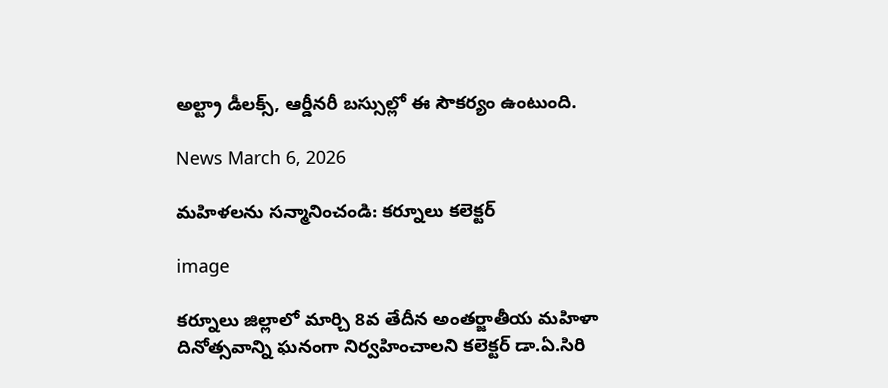అల్ట్రా డీలక్స్, ఆర్డీనరీ బస్సుల్లో ఈ సౌకర్యం ఉంటుంది.

News March 6, 2026

మహిళలను సన్మానించండి: కర్నూలు కలెక్టర్

image

కర్నూలు జిల్లాలో మార్చి 8వ తేదీన అంతర్జాతీయ మహిళా దినోత్సవాన్ని ఘనంగా నిర్వహించాలని కలెక్టర్ డా.ఏ.సిరి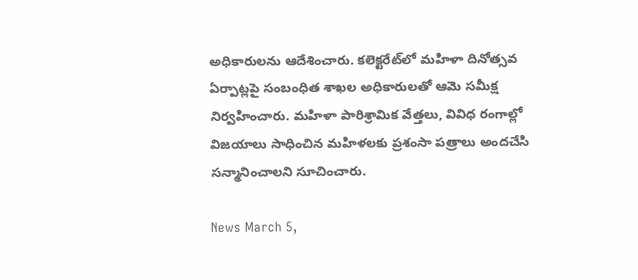అధికారులను ఆదేశించారు. కలెక్టరేట్‌లో మహిళా దినోత్సవ ఏర్పాట్లపై సంబంధిత శాఖల అధికారులతో ఆమె సమీక్ష నిర్వహించారు. మహిళా పారిశ్రామిక వేత్తలు, వివిధ రంగాల్లో విజయాలు సాధించిన మహిళలకు ప్రశంసా పత్రాలు అందచేసి సన్మానించాలని సూచించారు.

News March 5,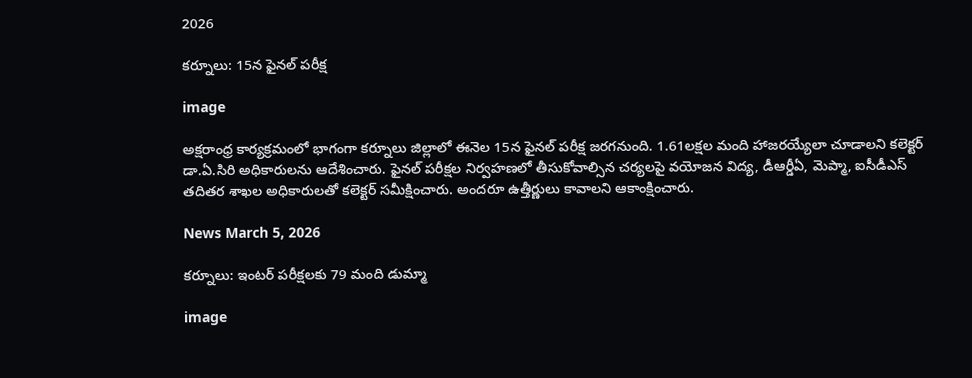2026

కర్నూలు: 15న ఫైనల్ పరీక్ష

image

అక్షరాంధ్ర కార్యక్రమంలో భాగంగా కర్నూలు జిల్లాలో ఈనెల 15న ఫైనల్ పరీక్ష జరగనుంది. 1.61లక్షల మంది హాజరయ్యేలా చూడాలని కలెక్టర్ డా.ఏ.సిరి అధికారులను ఆదేశించారు. ఫైనల్ పరీక్షల నిర్వహణలో తీసుకోవాల్సిన చర్యలపై వయోజన విద్య, డీఆర్డీఏ, మెప్మా, ఐసీడీఎస్ తదితర శాఖల అధికారులతో కలెక్టర్ సమీక్షించారు. అందరూ ఉత్తీర్ణులు కావాలని ఆకాంక్షించారు.

News March 5, 2026

కర్నూలు: ఇంటర్ పరీక్షలకు 79 మంది డుమ్మా

image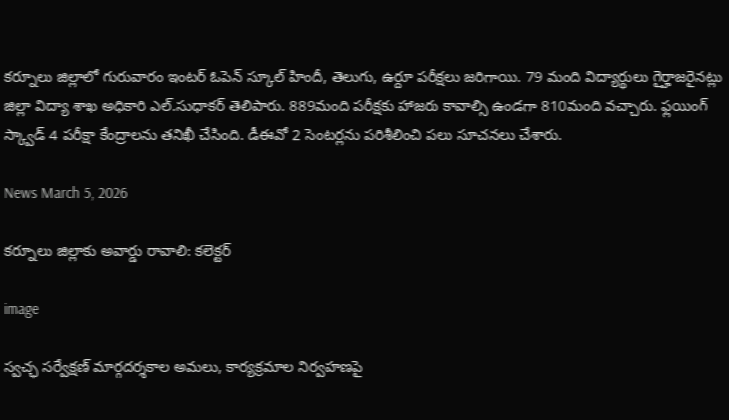కర్నూలు జిల్లాలో గురువారం ఇంటర్ ఓపెన్ స్కూల్ హిందీ, తెలుగు, ఉర్దూ పరీక్షలు జరిగాయి. 79 మంది విద్యార్థులు గైర్హాజరైనట్లు జిల్లా విద్యా శాఖ అధికారి ఎల్.సుధాకర్ తెలిపారు. 889మంది పరీక్షకు హాజరు కావాల్సి ఉండగా 810మంది వచ్చారు. ఫ్లయింగ్ స్క్వాడ్ 4 పరీక్షా కేంద్రాలను తనిఖీ చేసింది. డీఈవో 2 సెంటర్లను పరిశీలించి పలు సూచనలు చేశారు.

News March 5, 2026

కర్నూలు జిల్లాకు అవార్డు రావాలి: కలెక్టర్

image

స్వచ్ఛ సర్వేక్షణ్ మార్గదర్శకాల అమలు, కార్యక్రమాల నిర్వహణపై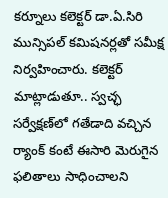కర్నూలు కలెక్టర్ డా.ఏ.సిరి మున్సిపల్ కమిషనర్లతో సమీక్ష నిర్వహించారు. కలెక్టర్ మాట్లాడుతూ.. స్వచ్ఛ సర్వేక్షణ్‌లో గతేడాది వచ్చిన ర్యాంక్ కంటే ఈసారి మెరుగైన ఫలితాలు సాధించాలని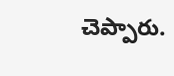చెప్పారు.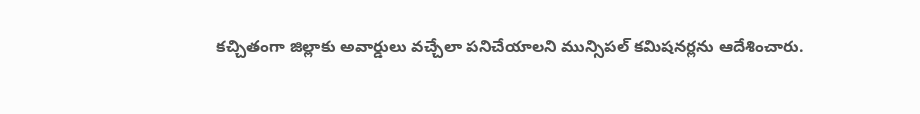కచ్చితంగా జిల్లాకు అవార్డులు వచ్చేలా పనిచేయాలని మున్సిపల్ కమిషనర్లను ఆదేశించారు.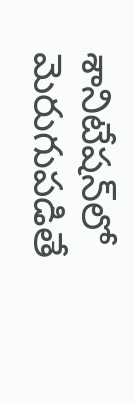శానిటేషన్‌లో మెరుగుపడితే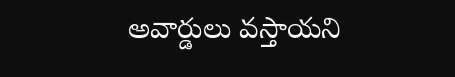అవార్డులు వస్తాయని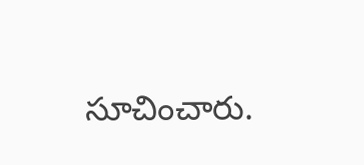సూచించారు.